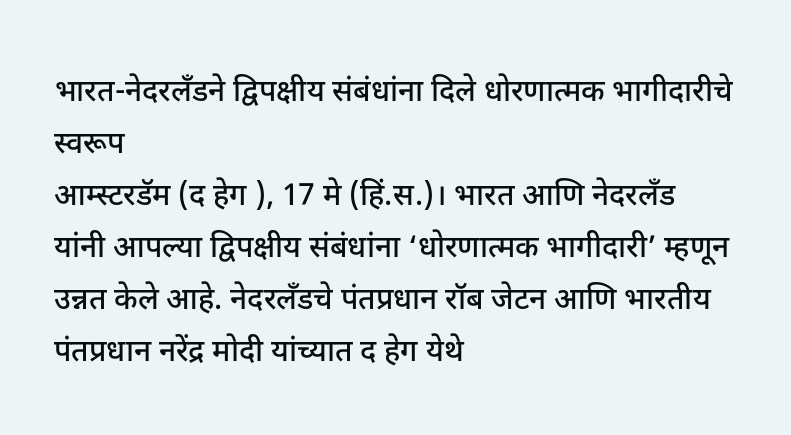भारत-नेदरलँडने द्विपक्षीय संबंधांना दिले धोरणात्मक भागीदारीचे स्वरूप
आम्स्टरडॅम (द हेग ), 17 मे (हिं.स.)। भारत आणि नेदरलँड यांनी आपल्या द्विपक्षीय संबंधांना ‘धोरणात्मक भागीदारी’ म्हणून उन्नत केले आहे. नेदरलँडचे पंतप्रधान रॉब जेटन आणि भारतीय पंतप्रधान नरेंद्र मोदी यांच्यात द हेग येथे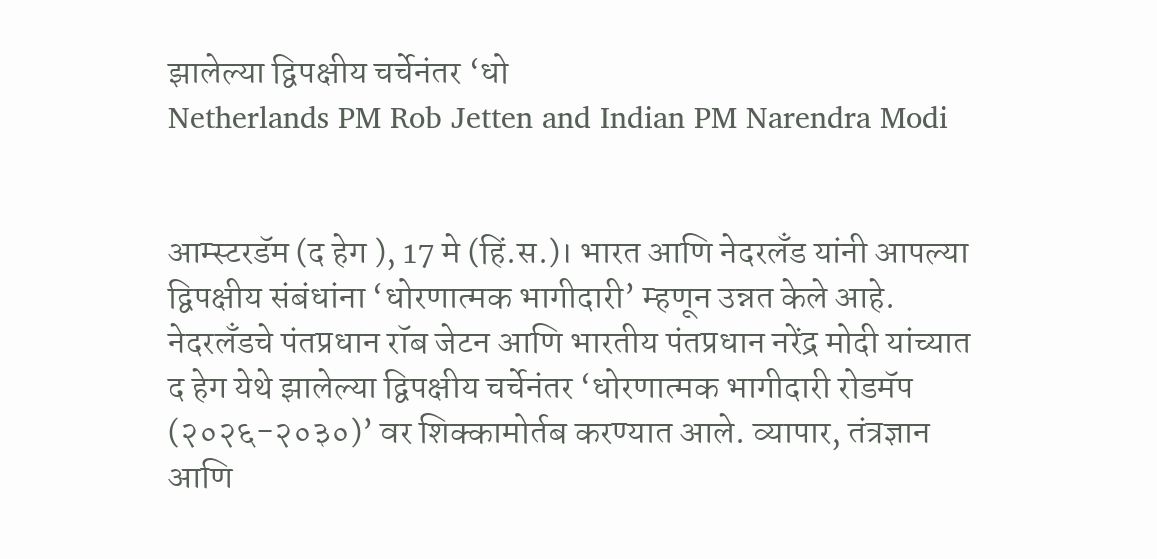झालेल्या द्विपक्षीय चर्चेनंतर ‘धो
Netherlands PM Rob Jetten and Indian PM Narendra Modi


आम्स्टरडॅम (द हेग ), 17 मे (हिं.स.)। भारत आणि नेदरलँड यांनी आपल्या द्विपक्षीय संबंधांना ‘धोरणात्मक भागीदारी’ म्हणून उन्नत केले आहे. नेदरलँडचे पंतप्रधान रॉब जेटन आणि भारतीय पंतप्रधान नरेंद्र मोदी यांच्यात द हेग येथे झालेल्या द्विपक्षीय चर्चेनंतर ‘धोरणात्मक भागीदारी रोडमॅप (२०२६-२०३०)’ वर शिक्कामोर्तब करण्यात आले. व्यापार, तंत्रज्ञान आणि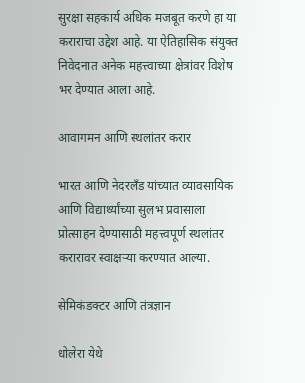सुरक्षा सहकार्य अधिक मजबूत करणे हा या कराराचा उद्देश आहे. या ऐतिहासिक संयुक्त निवेदनात अनेक महत्त्वाच्या क्षेत्रांवर विशेष भर देण्यात आला आहे.

आवागमन आणि स्थलांतर करार

भारत आणि नेदरलँड यांच्यात व्यावसायिक आणि विद्यार्थ्यांच्या सुलभ प्रवासाला प्रोत्साहन देण्यासाठी महत्त्वपूर्ण स्थलांतर करारावर स्वाक्षऱ्या करण्यात आल्या.

सेमिकंडक्टर आणि तंत्रज्ञान

धोलेरा येथे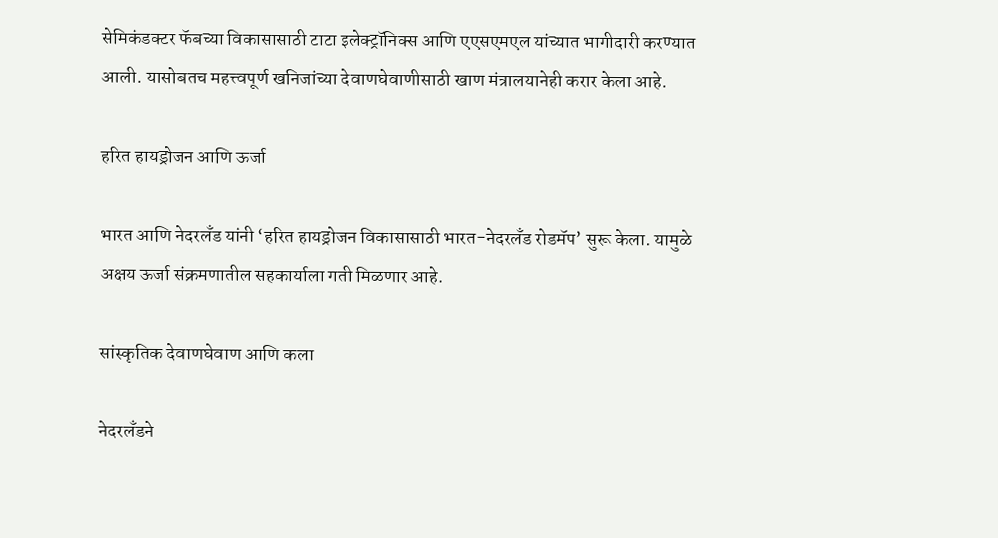सेमिकंडक्टर फॅबच्या विकासासाठी टाटा इलेक्ट्रॉनिक्स आणि एएसएमएल यांच्यात भागीदारी करण्यात आली. यासोबतच महत्त्वपूर्ण खनिजांच्या देवाणघेवाणीसाठी खाण मंत्रालयानेही करार केला आहे.

हरित हायड्रोजन आणि ऊर्जा

भारत आणि नेदरलँड यांनी ‘हरित हायड्रोजन विकासासाठी भारत-नेदरलँड रोडमॅप’ सुरू केला. यामुळे अक्षय ऊर्जा संक्रमणातील सहकार्याला गती मिळणार आहे.

सांस्कृतिक देवाणघेवाण आणि कला

नेदरलँडने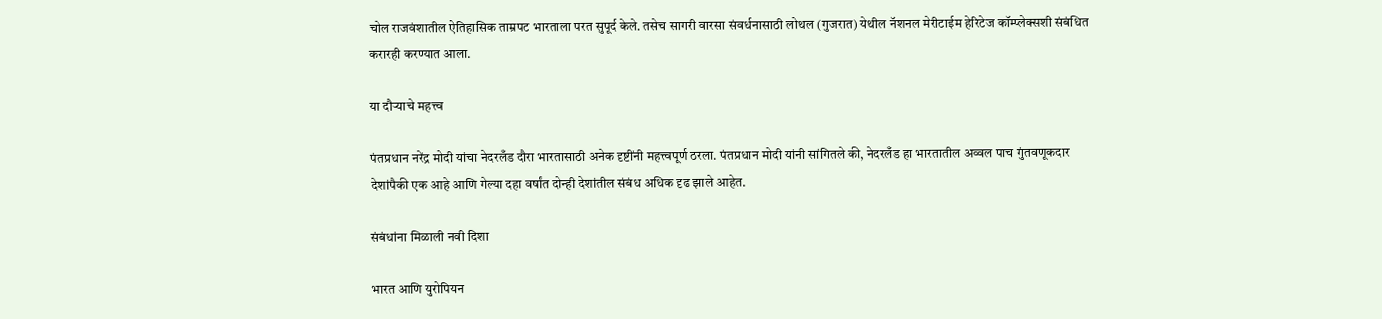चोल राजवंशातील ऐतिहासिक ताम्रपट भारताला परत सुपूर्द केले. तसेच सागरी वारसा संवर्धनासाठी लोथल (गुजरात) येथील नॅशनल मेरीटाईम हेरिटेज कॉम्प्लेक्सशी संबंधित करारही करण्यात आला.

या दौऱ्याचे महत्त्व

पंतप्रधान नरेंद्र मोदी यांचा नेदरलँड दौरा भारतासाठी अनेक दृष्टींनी महत्त्वपूर्ण ठरला. पंतप्रधान मोदी यांनी सांगितले की, नेदरलँड हा भारतातील अव्वल पाच गुंतवणूकदार देशांपैकी एक आहे आणि गेल्या दहा वर्षांत दोन्ही देशांतील संबंध अधिक दृढ झाले आहेत.

संबंधांना मिळाली नवी दिशा

भारत आणि युरोपियन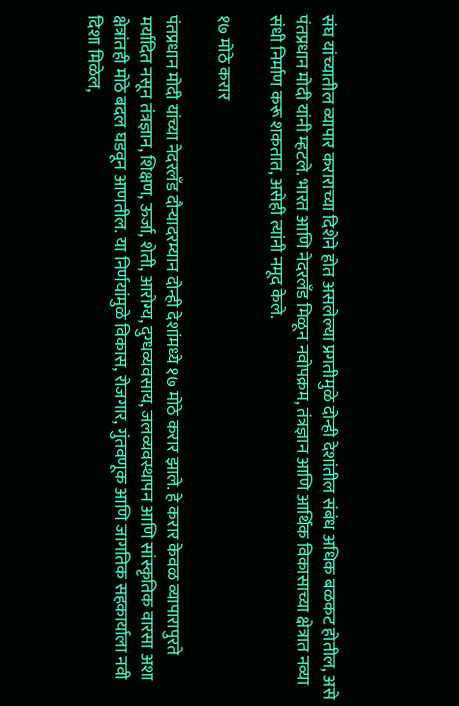संघ यांच्यातील व्यापार कराराच्या दिशेने होत असलेल्या प्रगतीमुळे दोन्ही देशांतील संबंध अधिक बळकट होतील, असे पंतप्रधान मोदी यांनी म्हटले. भारत आणि नेदरलँड मिळून नवोपक्रम, तंत्रज्ञान आणि आर्थिक विकासाच्या क्षेत्रात नव्या संधी निर्माण करू शकतात, असेही त्यांनी नमूद केले.

१७ मोठे करार

पंतप्रधान मोदी यांच्या नेदरलँड दौऱ्यादरम्यान दोन्ही देशांमध्ये १७ मोठे करार झाले. हे करार केवळ व्यापारापुरते मर्यादित नसून तंत्रज्ञान, शिक्षण, ऊर्जा, शेती, आरोग्य, दुग्धव्यवसाय, जलव्यवस्थापन आणि सांस्कृतिक वारसा अशा क्षेत्रांतही मोठे बदल घडवून आणतील. या निर्णयांमुळे विकास, रोजगार, गुंतवणूक आणि जागतिक सहकार्याला नवी दिशा मिळेल,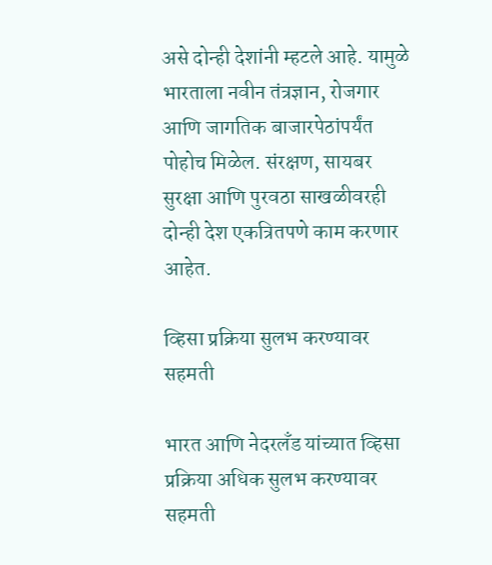असे दोन्ही देशांनी म्हटले आहे. यामुळे भारताला नवीन तंत्रज्ञान, रोजगार आणि जागतिक बाजारपेठांपर्यंत पोहोच मिळेल. संरक्षण, सायबर सुरक्षा आणि पुरवठा साखळीवरही दोन्ही देश एकत्रितपणे काम करणार आहेत.

व्हिसा प्रक्रिया सुलभ करण्यावर सहमती

भारत आणि नेदरलँड यांच्यात व्हिसा प्रक्रिया अधिक सुलभ करण्यावर सहमती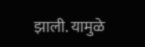झाली. यामुळे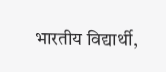भारतीय विद्यार्थी,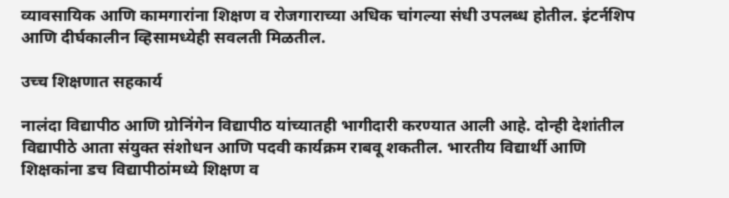व्यावसायिक आणि कामगारांना शिक्षण व रोजगाराच्या अधिक चांगल्या संधी उपलब्ध होतील. इंटर्नशिप आणि दीर्घकालीन व्हिसामध्येही सवलती मिळतील.

उच्च शिक्षणात सहकार्य

नालंदा विद्यापीठ आणि ग्रोनिंगेन विद्यापीठ यांच्यातही भागीदारी करण्यात आली आहे. दोन्ही देशांतील विद्यापीठे आता संयुक्त संशोधन आणि पदवी कार्यक्रम राबवू शकतील. भारतीय विद्यार्थी आणि शिक्षकांना डच विद्यापीठांमध्ये शिक्षण व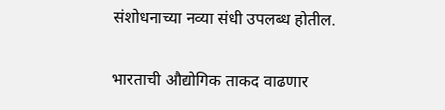संशोधनाच्या नव्या संधी उपलब्ध होतील.

भारताची औद्योगिक ताकद वाढणार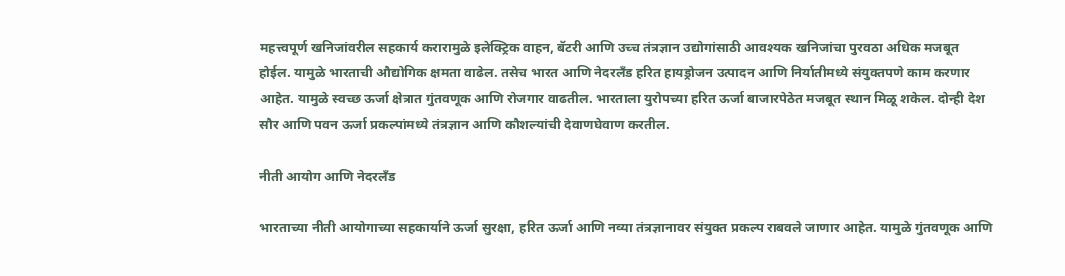महत्त्वपूर्ण खनिजांवरील सहकार्य करारामुळे इलेक्ट्रिक वाहन, बॅटरी आणि उच्च तंत्रज्ञान उद्योगांसाठी आवश्यक खनिजांचा पुरवठा अधिक मजबूत होईल. यामुळे भारताची औद्योगिक क्षमता वाढेल. तसेच भारत आणि नेदरलँड हरित हायड्रोजन उत्पादन आणि निर्यातीमध्ये संयुक्तपणे काम करणार आहेत. यामुळे स्वच्छ ऊर्जा क्षेत्रात गुंतवणूक आणि रोजगार वाढतील. भारताला युरोपच्या हरित ऊर्जा बाजारपेठेत मजबूत स्थान मिळू शकेल. दोन्ही देश सौर आणि पवन ऊर्जा प्रकल्पांमध्ये तंत्रज्ञान आणि कौशल्यांची देवाणघेवाण करतील.

नीती आयोग आणि नेदरलँड

भारताच्या नीती आयोगाच्या सहकार्याने ऊर्जा सुरक्षा, हरित ऊर्जा आणि नव्या तंत्रज्ञानावर संयुक्त प्रकल्प राबवले जाणार आहेत. यामुळे गुंतवणूक आणि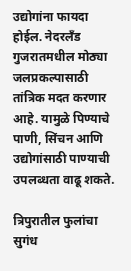उद्योगांना फायदा होईल. नेदरलँड गुजरातमधील मोठ्या जलप्रकल्पासाठी तांत्रिक मदत करणार आहे. यामुळे पिण्याचे पाणी, सिंचन आणि उद्योगांसाठी पाण्याची उपलब्धता वाढू शकते.

त्रिपुरातील फुलांचा सुगंध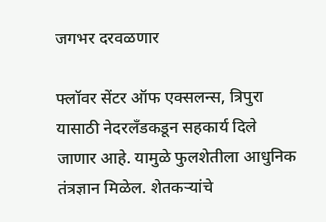जगभर दरवळणार

फ्लॉवर सेंटर ऑफ एक्सलन्स, त्रिपुरा यासाठी नेदरलँडकडून सहकार्य दिले जाणार आहे. यामुळे फुलशेतीला आधुनिक तंत्रज्ञान मिळेल. शेतकऱ्यांचे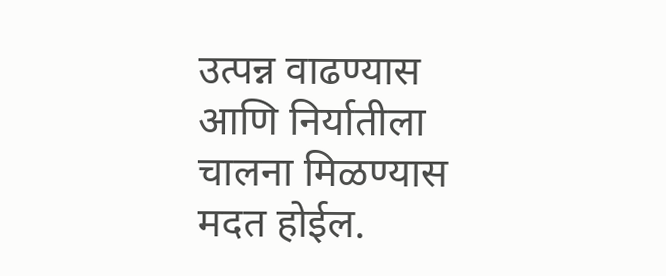उत्पन्न वाढण्यास आणि निर्यातीला चालना मिळण्यास मदत होईल.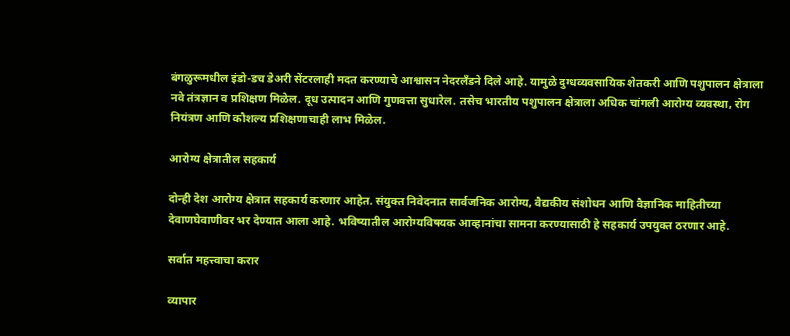बंगळुरूमधील इंडो-डच डेअरी सेंटरलाही मदत करण्याचे आश्वासन नेदरलँडने दिले आहे. यामुळे दुग्धव्यवसायिक शेतकरी आणि पशुपालन क्षेत्राला नवे तंत्रज्ञान व प्रशिक्षण मिळेल. दूध उत्पादन आणि गुणवत्ता सुधारेल. तसेच भारतीय पशुपालन क्षेत्राला अधिक चांगली आरोग्य व्यवस्था, रोग नियंत्रण आणि कौशल्य प्रशिक्षणाचाही लाभ मिळेल.

आरोग्य क्षेत्रातील सहकार्य

दोन्ही देश आरोग्य क्षेत्रात सहकार्य करणार आहेत. संयुक्त निवेदनात सार्वजनिक आरोग्य, वैद्यकीय संशोधन आणि वैज्ञानिक माहितीच्या देवाणघेवाणीवर भर देण्यात आला आहे. भविष्यातील आरोग्यविषयक आव्हानांचा सामना करण्यासाठी हे सहकार्य उपयुक्त ठरणार आहे.

सर्वात महत्त्वाचा करार

व्यापार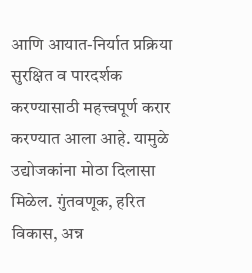आणि आयात-निर्यात प्रक्रिया सुरक्षित व पारदर्शक करण्यासाठी महत्त्वपूर्ण करार करण्यात आला आहे. यामुळे उद्योजकांना मोठा दिलासा मिळेल. गुंतवणूक, हरित विकास, अन्न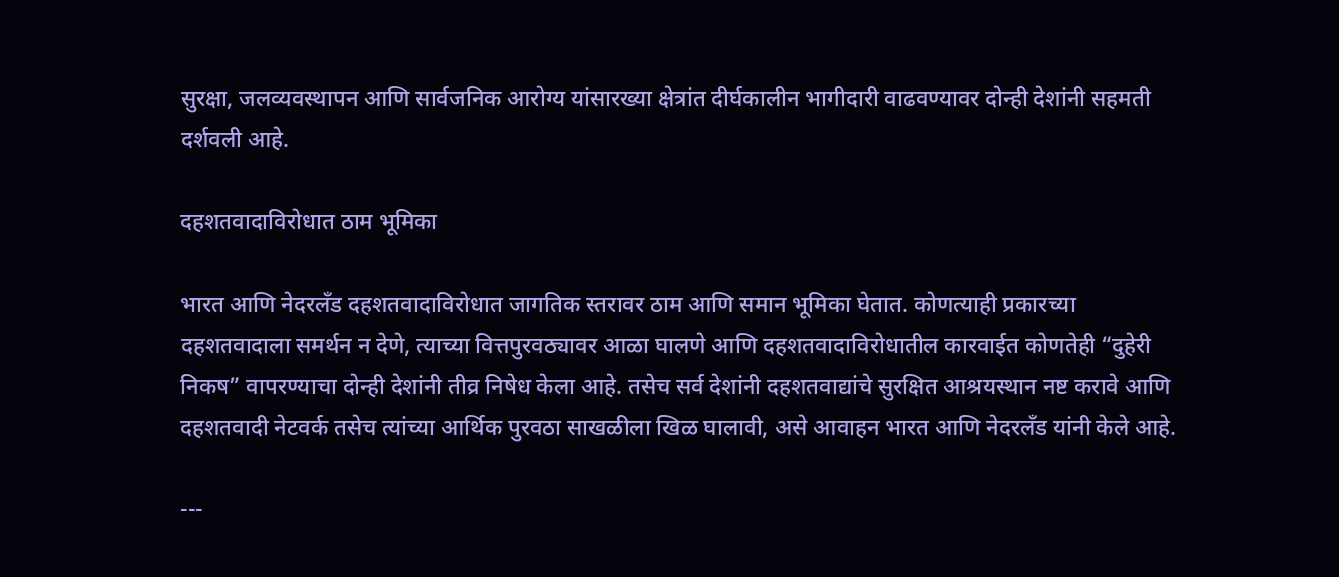सुरक्षा, जलव्यवस्थापन आणि सार्वजनिक आरोग्य यांसारख्या क्षेत्रांत दीर्घकालीन भागीदारी वाढवण्यावर दोन्ही देशांनी सहमती दर्शवली आहे.

दहशतवादाविरोधात ठाम भूमिका

भारत आणि नेदरलँड दहशतवादाविरोधात जागतिक स्तरावर ठाम आणि समान भूमिका घेतात. कोणत्याही प्रकारच्या दहशतवादाला समर्थन न देणे, त्याच्या वित्तपुरवठ्यावर आळा घालणे आणि दहशतवादाविरोधातील कारवाईत कोणतेही “दुहेरी निकष” वापरण्याचा दोन्ही देशांनी तीव्र निषेध केला आहे. तसेच सर्व देशांनी दहशतवाद्यांचे सुरक्षित आश्रयस्थान नष्ट करावे आणि दहशतवादी नेटवर्क तसेच त्यांच्या आर्थिक पुरवठा साखळीला खिळ घालावी, असे आवाहन भारत आणि नेदरलँड यांनी केले आहे.

---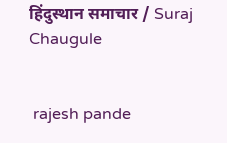हिंदुस्थान समाचार / Suraj Chaugule


 rajesh pande